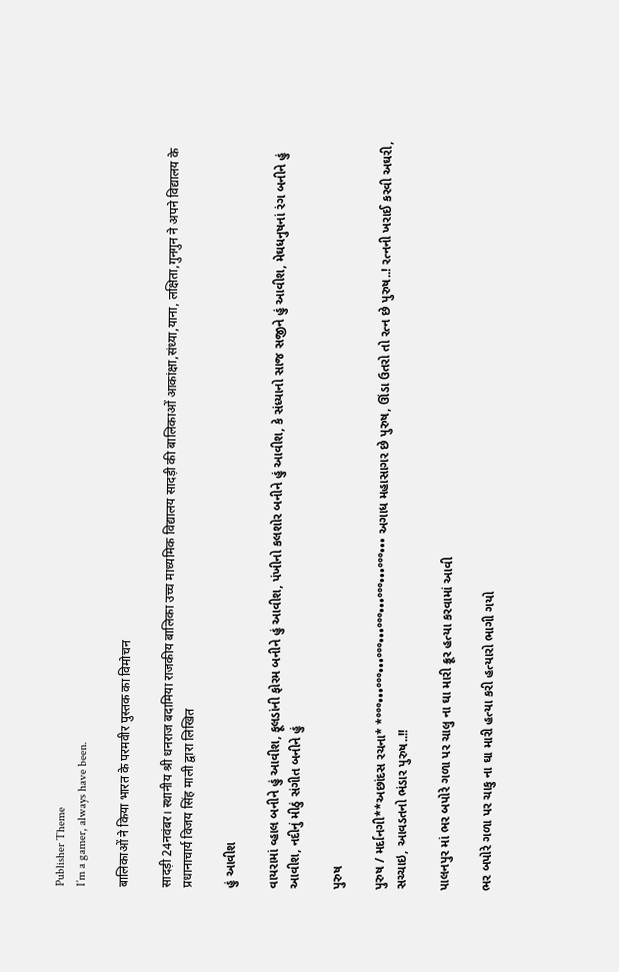Publisher Theme
I’m a gamer, always have been.

बालिकाओं ने किया भारत के परमवीर पुस्तक का विमोचन

सादड़ी 24नवंबर। स्थानीय श्री धनराज बदामिया राजकीय बालिका उच्च माध्यमिक विद्यालय सादड़ी की बालिकाओं आकांक्षा,संध्या,याना, लक्षिता,गुनगुन ने अपने विद्यालय के प्रधानाचार्य विजय सिंह माली द्वारा लिखित

હું આવીશ

વાયરામાં વ્હાલ બનીને હું આવીશ, ફૂલડાંની ફોરમ બનીને હું આવીશ, પંખીનો કલશોર બનીને હું આવીશ, કે સંધ્યાનો સાજ સજીને હું આવીશ, મેઘધનુષનાં રંગ બનીને હું આવીશ, નદીનું મીઠું સંગીત બનીને હું

પુરુષ

પુરુષ / મર્દાનગી**અછાંદસ રચના* *°°°•••°°°•••°°°•••°°°•••°°°•••°°°••• અગાધ મહાસાગર છે પુરુષ, ઊંડા ઉતરો તો રત્ન છે પુરુષ..! રત્નની ખરાઈ કરવી અઘરી, સચ્ચાઇ, આવડતનો ભંડાર પુરુષ..!!

પાલનપુર માં ભર બપોરે ગળા પર ચાલુ ના ઘા મારી ક્રૂર હત્યા કરવામાં આવી

ભર બપોરે ગળા પર ચાકુ ના ઘા મારી હત્યા કરી હત્યારો ભાગી ગયો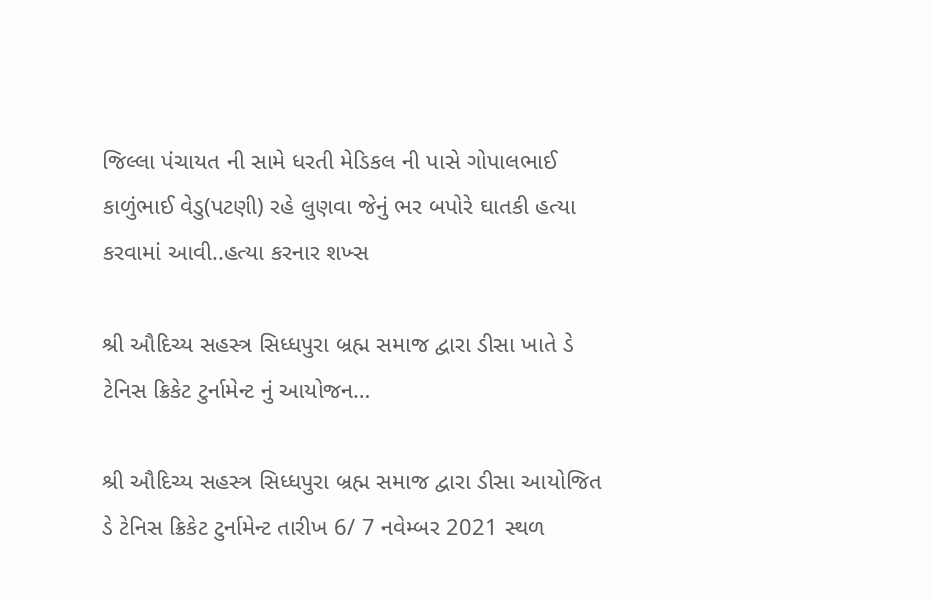જિલ્લા પંચાયત ની સામે ધરતી મેડિકલ ની પાસે ગોપાલભાઈ કાળુંભાઈ વેડુ(પટણી) રહે લુણવા જેનું ભર બપોરે ઘાતકી હત્યા કરવામાં આવી..હત્યા કરનાર શખ્સ

શ્રી ઔદિચ્ય સહસ્ત્ર સિધ્ધપુરા બ્રહ્મ સમાજ દ્વારા ડીસા ખાતે ડે ટેનિસ ક્રિકેટ ટુર્નામેન્ટ નું આયોજન…

શ્રી ઔદિચ્ય સહસ્ત્ર સિધ્ધપુરા બ્રહ્મ સમાજ દ્વારા ડીસા આયોજિત ડે ટેનિસ ક્રિકેટ ટુર્નામેન્ટ તારીખ 6/ 7 નવેમ્બર 2021 સ્થળ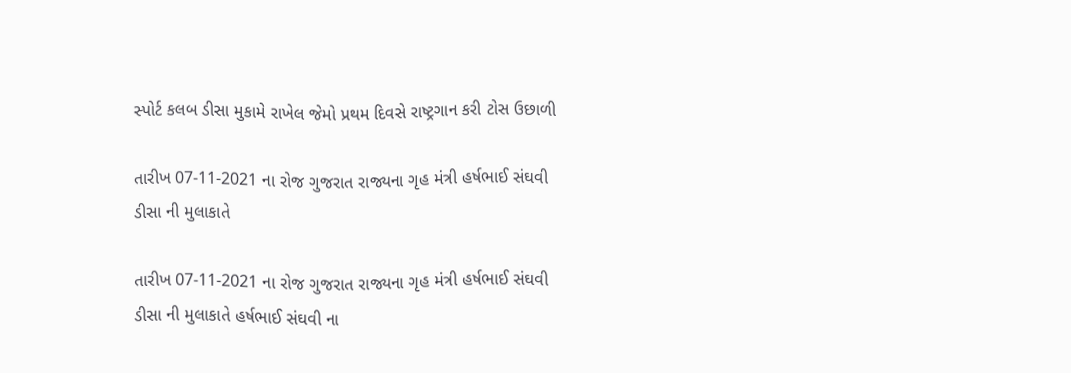સ્પોર્ટ કલબ ડીસા મુકામે રાખેલ જેમો પ્રથમ દિવસે રાષ્ટ્રગાન કરી ટોસ ઉછાળી

તારીખ 07-11-2021 ના રોજ ગુજરાત રાજ્યના ગૃહ મંત્રી હર્ષભાઈ સંઘવી ડીસા ની મુલાકાતે

તારીખ 07-11-2021 ના રોજ ગુજરાત રાજ્યના ગૃહ મંત્રી હર્ષભાઈ સંઘવી ડીસા ની મુલાકાતે હર્ષભાઈ સંઘવી ના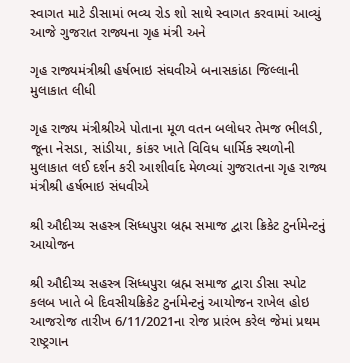સ્વાગત માટે ડીસામાં ભવ્ય રોડ શો સાથે સ્વાગત કરવામાં આવ્યું આજે ગુજરાત રાજ્યના ગૃહ મંત્રી અને

ગૃહ રાજ્યમંત્રીશ્રી હર્ષભાઇ સંઘવીએ બનાસકાંઠા જિલ્લાની મુલાકાત લીધી

ગૃહ રાજ્ય મંત્રીશ્રીએ પોતાના મૂળ વતન બલોધર તેમજ ભીલડી, જૂના નેસડા, સાંડીયા, કાંકર ખાતે વિવિધ ધાર્મિક સ્થળોની મુલાકાત લઈ દર્શન કરી આશીર્વાદ મેળવ્યાં ગુજરાતના ગૃહ રાજ્ય મંત્રીશ્રી હર્ષભાઇ સંધવીએ

શ્રી ઔદીચ્ય સહસ્ત્ર સિધ્ધપુરા બ્રહ્મ સમાજ દ્વારા ક્રિકેટ ટુર્નામેન્ટનું આયોજન

શ્રી ઔદીચ્ય સહસ્ત્ર સિધ્ધપુરા બ્રહ્મ સમાજ દ્વારા ડીસા સ્પોટ કલબ ખાતે બે દિવસીયક્રિકેટ ટુર્નામેન્ટનું આયોજન રાખેલ હોઇ આજરોજ તારીખ 6/11/2021ના રોજ પ્રારંભ કરેલ જેમાં પ્રથમ રાષ્ટ્રગાન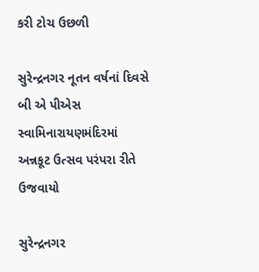કરી ટોચ ઉછળી

સુરેન્દ્રનગર નૂતન વર્ષનાં દિવસે બી એ પીએસ સ્વામિનારાયણમંદિરમાં
અન્નકૂટ ઉત્સવ પરંપરા રીતે ઉજવાયો

સુરેન્દ્રનગર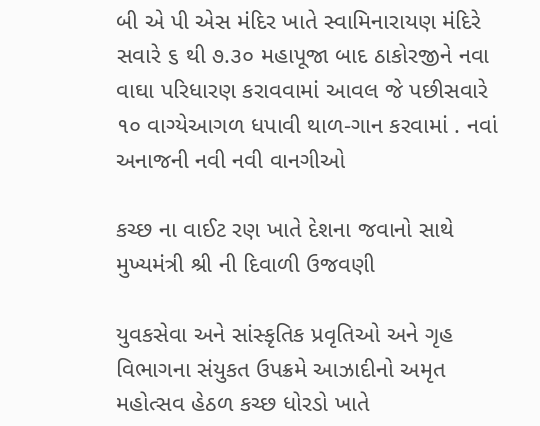બી એ પી એસ મંદિર ખાતે સ્વામિનારાયણ મંદિરે સવારે ૬ થી ૭.૩૦ મહાપૂજા બાદ ઠાકોરજીને નવા વાઘા પરિધારણ કરાવવામાં આવલ જે પછીસવારે ૧૦ વાગ્યેઆગળ ધપાવી થાળ-ગાન કરવામાં . નવાં અનાજની નવી નવી વાનગીઓ

કચ્છ ના વાઈટ રણ ખાતે દેશના જવાનો સાથે મુખ્યમંત્રી શ્રી ની દિવાળી ઉજવણી

યુવકસેવા અને સાંસ્કૃતિક પ્રવૃતિઓ અને ગૃહ વિભાગના સંયુકત ઉપક્રમે આઝાદીનો અમૃત મહોત્સવ હેઠળ કચ્છ ધોરડો ખાતે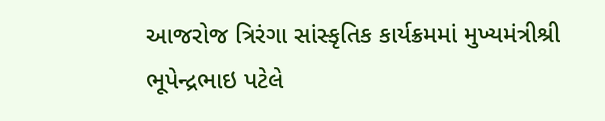આજરોજ ત્રિરંગા સાંસ્કૃતિક કાર્યક્રમમાં મુખ્યમંત્રીશ્રી ભૂપેન્દ્રભાઇ પટેલે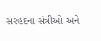સરહદના સંત્રીઓ અને